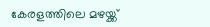കേരളത്തിലെ മഴയ്ക്ക്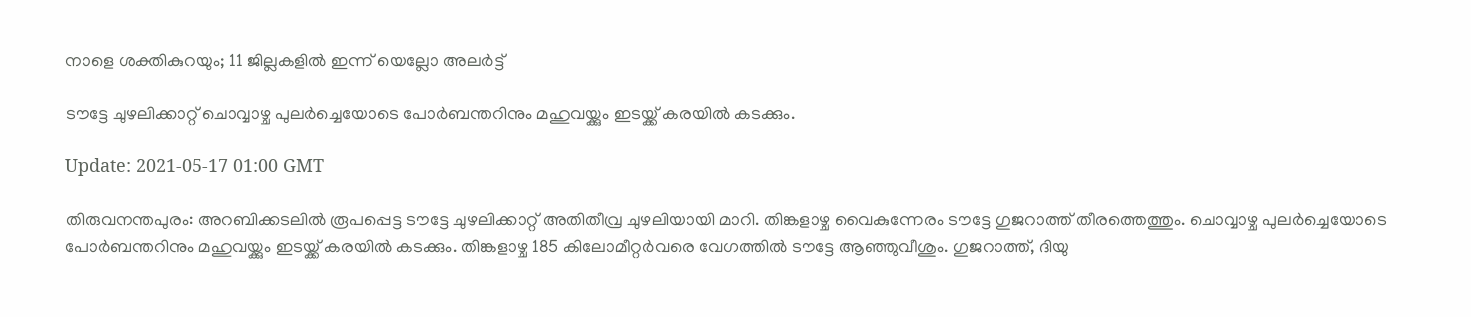നാളെ ശക്തികുറയും; 11 ജില്ലകളിൽ ഇന്ന് യെല്ലോ അലർട്ട്

ടൗട്ടേ ചുഴലിക്കാറ്റ് ചൊവ്വാഴ്ച പുലർച്ചെയോടെ പോർബന്തറിനും മഹുവയ്ക്കും ഇടയ്ക്ക് കരയിൽ കടക്കും.

Update: 2021-05-17 01:00 GMT

തിരുവനന്തപുരം: അറബിക്കടലിൽ രൂപപ്പെട്ട ടൗട്ടേ ചുഴലിക്കാറ്റ് അതിതീവ്ര ചുഴലിയായി മാറി. തിങ്കളാഴ്ച വൈകുന്നേരം ടൗട്ടേ ഗുജറാത്ത് തീരത്തെത്തും. ചൊവ്വാഴ്ച പുലർച്ചെയോടെ പോർബന്തറിനും മഹുവയ്ക്കും ഇടയ്ക്ക് കരയിൽ കടക്കും. തിങ്കളാഴ്ച 185 കിലോമീറ്റർവരെ വേഗത്തിൽ ടൗട്ടേ ആഞ്ഞുവീശും. ഗുജറാത്ത്, ദിയു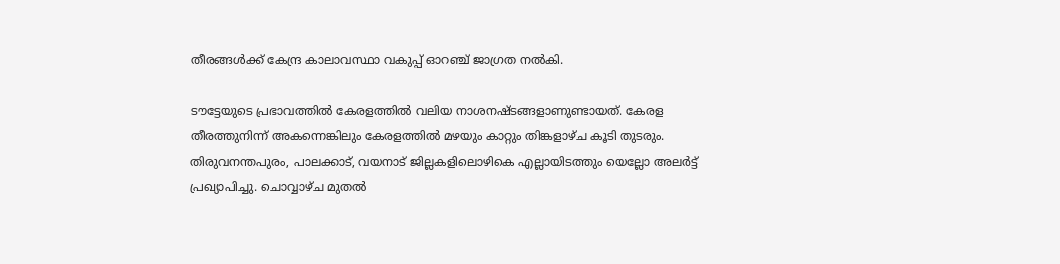തീരങ്ങൾക്ക് കേന്ദ്ര കാലാവസ്ഥാ വകുപ്പ് ഓറഞ്ച് ജാഗ്രത നൽകി.

ടൗട്ടേയുടെ പ്രഭാവത്തിൽ കേരളത്തിൽ വലിയ നാശനഷ്ടങ്ങളാണുണ്ടായത്. കേരള തീരത്തുനിന്ന് അകന്നെങ്കിലും കേരളത്തിൽ മഴയും കാറ്റും തിങ്കളാഴ്ച കൂടി തുടരും. തിരുവനന്തപുരം, പാലക്കാട്, വയനാട് ജില്ലകളിലൊഴികെ എല്ലായിടത്തും യെല്ലോ അലർട്ട് പ്രഖ്യാപിച്ചു. ചൊവ്വാഴ്ച മുതൽ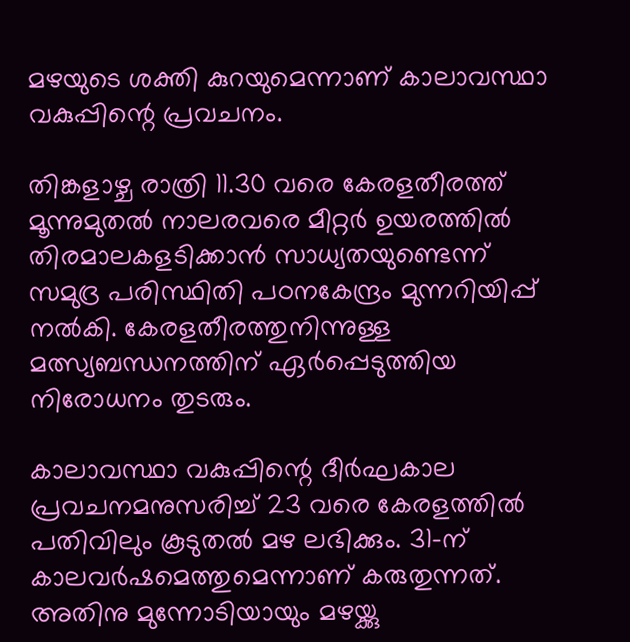മഴയുടെ ശക്തി കുറയുമെന്നാണ് കാലാവസ്ഥാ വകുപ്പിന്റെ പ്രവചനം.

തിങ്കളാഴ്ച രാത്രി 11.30 വരെ കേരളതീരത്ത് മൂന്നുമുതൽ നാലരവരെ മീറ്റർ ഉയരത്തിൽ തിരമാലകളടിക്കാൻ സാധ്യതയുണ്ടെന്ന് സമുദ്ര പരിസ്ഥിതി പഠനകേന്ദ്രം മുന്നറിയിപ്പ് നൽകി. കേരളതീരത്തുനിന്നുള്ള മത്സ്യബന്ധനത്തിന് ഏർപ്പെടുത്തിയ നിരോധനം തുടരും.

കാലാവസ്ഥാ വകുപ്പിന്റെ ദീർഘകാല പ്രവചനമനുസരിച്ച് 23 വരെ കേരളത്തിൽ പതിവിലും കൂടുതൽ മഴ ലഭിക്കും. 31-ന് കാലവർഷമെത്തുമെന്നാണ് കരുതുന്നത്. അതിനു മുന്നോടിയായും മഴയ്ക്കു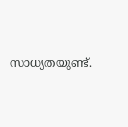സാധ്യതയുണ്ട്.